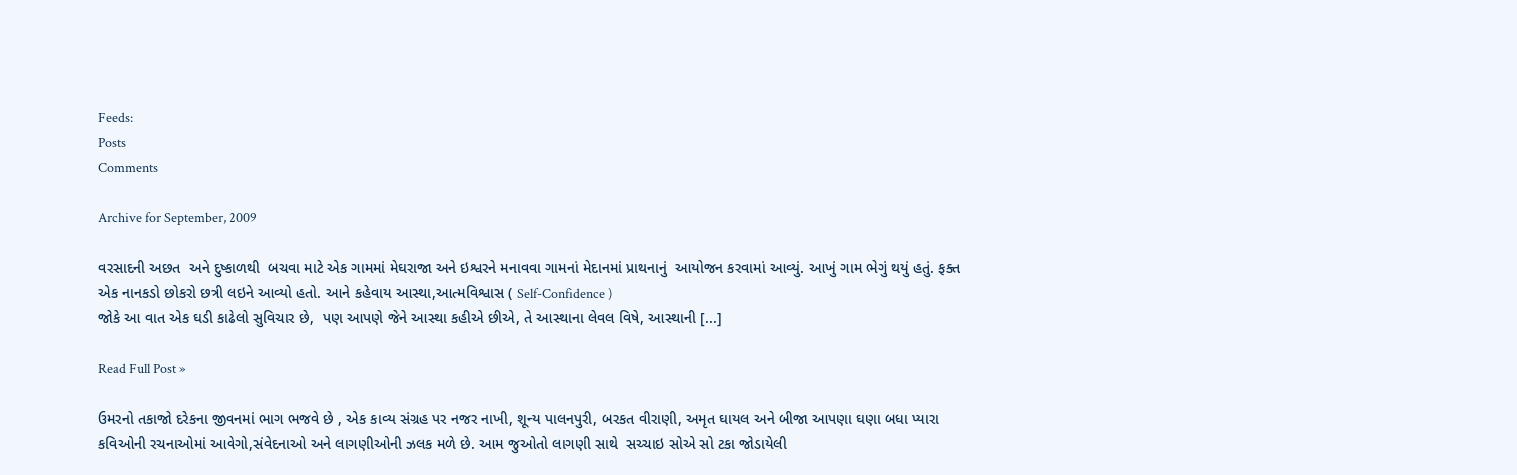Feeds:
Posts
Comments

Archive for September, 2009

વરસાદની અછત  અને દુષ્કાળથી  બચવા માટે એક ગામમાં મેઘરાજા અને ઇશ્વરને મનાવવા ગામનાં મેદાનમાં પ્રાથનાનું  આયોજન કરવામાં આવ્યું. આખું ગામ ભેગું થયું હતું. ફક્ત એક નાનકડો છોકરો છત્રી લઇને આવ્યો હતો. આને કહેવાય આસ્થા,આત્મવિશ્વાસ ( Self-Confidence )
જોકે આ વાત એક ઘડી કાઢેલો સુવિચાર છે,  પણ આપણે જેને આસ્થા કહીએ છીએ, તે આસ્થાના લેવલ વિષે, આસ્થાની [...]

Read Full Post »

ઉમરનો તકાજો દરેકના જીવનમાં ભાગ ભજવે છે , એક કાવ્ય સંગ્રહ પર નજર નાખી, શૂન્ય પાલનપુરી, બરકત વીરાણી, અમૃત ઘાયલ અને બીજા આપણા ઘણા બધા પ્યારા કવિઓની રચનાઓમાં આવેગો,સંવેદનાઓ અને લાગણીઓની ઝલક મળે છે. આમ જુઓતો લાગણી સાથે  સચ્ચાઇ સોએ સો ટકા જોડાયેલી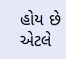હોય છે એટલે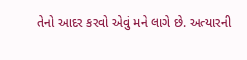તેનો આદર કરવો એવું મને લાગે છે. અત્યારની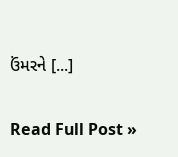ઉંમરને [...]

Read Full Post »